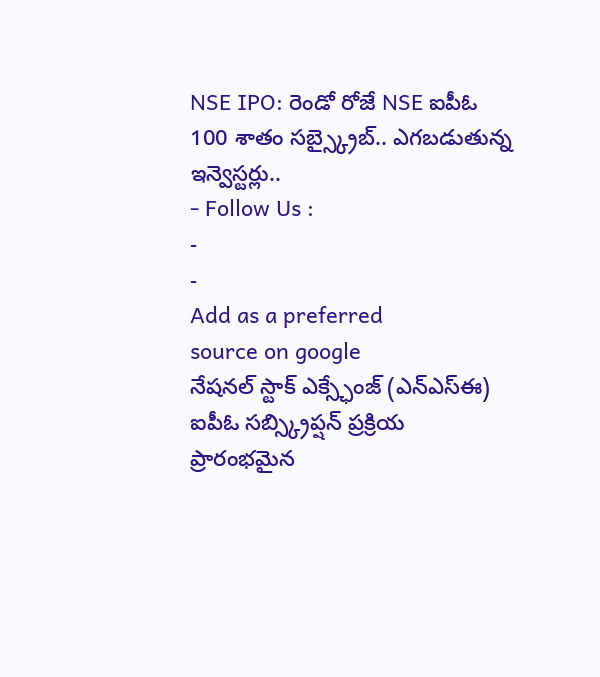NSE IPO: రెండో రోజే NSE ఐపీఓ 100 శాతం సబ్స్క్రైబ్.. ఎగబడుతున్న ఇన్వెస్టర్లు..
- Follow Us :
-
-
Add as a preferred
source on google
నేషనల్ స్టాక్ ఎక్స్ఛేంజ్ (ఎన్ఎస్ఈ) ఐపీఓ సబ్స్క్రిప్షన్ ప్రక్రియ ప్రారంభమైన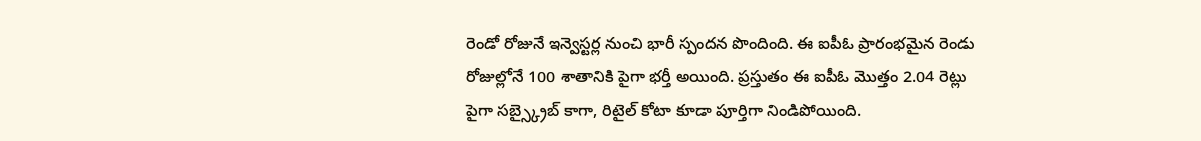రెండో రోజునే ఇన్వెస్టర్ల నుంచి భారీ స్పందన పొందింది. ఈ ఐపీఓ ప్రారంభమైన రెండు రోజుల్లోనే 100 శాతానికి పైగా భర్తీ అయింది. ప్రస్తుతం ఈ ఐపీఓ మొత్తం 2.04 రెట్లు పైగా సబ్స్క్రైబ్ కాగా, రిటైల్ కోటా కూడా పూర్తిగా నిండిపోయింది.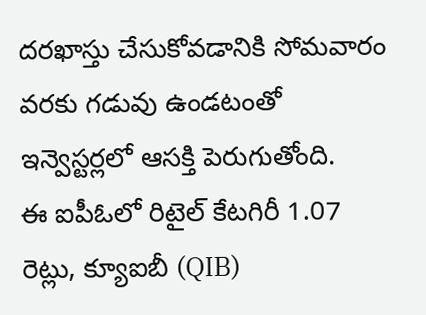దరఖాస్తు చేసుకోవడానికి సోమవారం వరకు గడువు ఉండటంతో ఇన్వెస్టర్లలో ఆసక్తి పెరుగుతోంది.
ఈ ఐపీఓలో రిటైల్ కేటగిరీ 1.07 రెట్లు, క్యూఐబీ (QIB)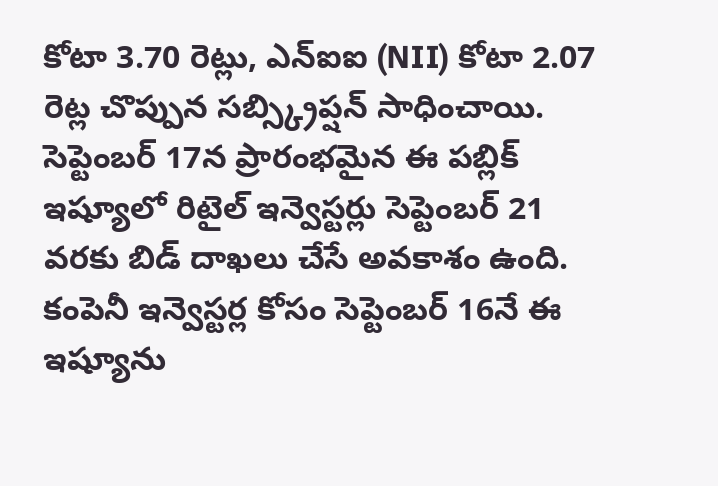కోటా 3.70 రెట్లు, ఎన్ఐఐ (NII) కోటా 2.07 రెట్ల చొప్పున సబ్స్క్రిప్షన్ సాధించాయి. సెప్టెంబర్ 17న ప్రారంభమైన ఈ పబ్లిక్ ఇష్యూలో రిటైల్ ఇన్వెస్టర్లు సెప్టెంబర్ 21 వరకు బిడ్ దాఖలు చేసే అవకాశం ఉంది. కంపెనీ ఇన్వెస్టర్ల కోసం సెప్టెంబర్ 16నే ఈ ఇష్యూను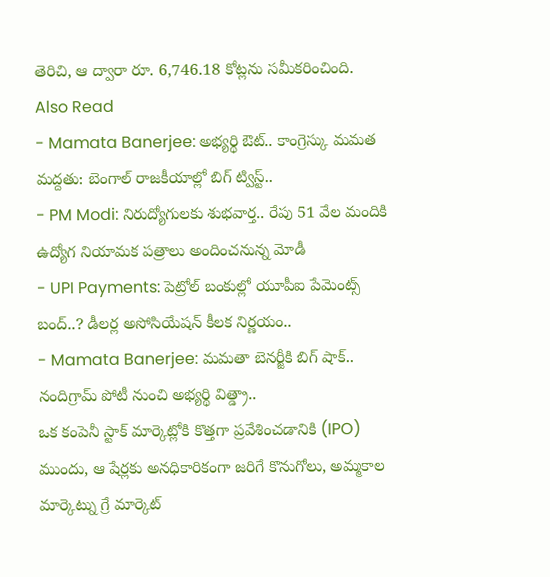తెరిచి, ఆ ద్వారా రూ. 6,746.18 కోట్లను సమీకరించింది.
Also Read
- Mamata Banerjee: అభ్యర్థి ఔట్.. కాంగ్రెస్కు మమత మద్దతు: బెంగాల్ రాజకీయాల్లో బిగ్ ట్విస్ట్..
- PM Modi: నిరుద్యోగులకు శుభవార్త.. రేపు 51 వేల మందికి ఉద్యోగ నియామక పత్రాలు అందించనున్న మోడీ
- UPI Payments: పెట్రోల్ బంకుల్లో యూపీఐ పేమెంట్స్ బంద్..? డీలర్ల అసోసియేషన్ కీలక నిర్ణయం..
- Mamata Banerjee: మమతా బెనర్జీకి బిగ్ షాక్.. నందిగ్రామ్ పోటీ నుంచి అభ్యర్థి విత్డ్రా..
ఒక కంపెనీ స్టాక్ మార్కెట్లోకి కొత్తగా ప్రవేశించడానికి (IPO) ముందు, ఆ షేర్లకు అనధికారికంగా జరిగే కొనుగోలు, అమ్మకాల మార్కెట్ను గ్రే మార్కెట్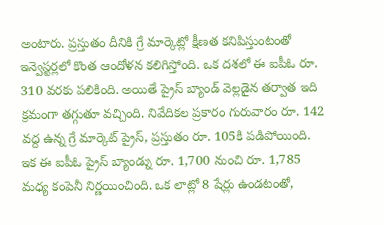అంటారు. ప్రస్తుతం దీనికి గ్రే మార్కెట్లో క్షీణత కనిపిస్తుంటంతో ఇన్వెస్టర్లలో కొంత ఆందోళన కలిగిస్తోంది. ఒక దశలో ఈ ఐపీఓ రూ. 310 వరకు పలికింది. అయితే ప్రైస్ బ్యాండ్ వెల్లడైన తర్వాత ఇది క్రమంగా తగ్గుతూ వచ్చింది. నివేదికల ప్రకారం గురువారం రూ. 142 వద్ద ఉన్న గ్రే మార్కెట్ ప్రైస్, ప్రస్తుతం రూ. 105కి పడిపోయింది.
ఇక ఈ ఐపీఓ ప్రైస్ బ్యాండ్ను రూ. 1,700 నుంచి రూ. 1,785 మధ్య కంపెనీ నిర్ణయించింది. ఒక లాట్లో 8 షేర్లు ఉండటంతో,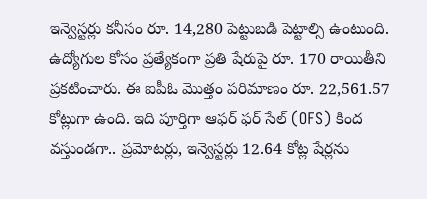ఇన్వెస్టర్లు కనీసం రూ. 14,280 పెట్టుబడి పెట్టాల్సి ఉంటుంది. ఉద్యోగుల కోసం ప్రత్యేకంగా ప్రతి షేరుపై రూ. 170 రాయితీని ప్రకటించారు. ఈ ఐపీఓ మొత్తం పరిమాణం రూ. 22,561.57 కోట్లుగా ఉంది. ఇది పూర్తిగా ఆఫర్ ఫర్ సేల్ (OFS) కింద వస్తుండగా.. ప్రమోటర్లు, ఇన్వెస్టర్లు 12.64 కోట్ల షేర్లను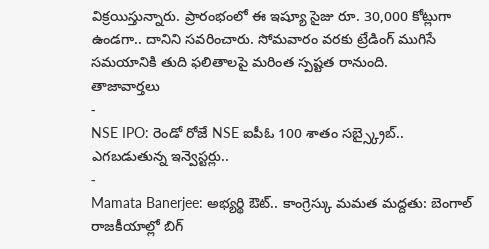విక్రయిస్తున్నారు. ప్రారంభంలో ఈ ఇష్యూ సైజు రూ. 30,000 కోట్లుగా ఉండగా.. దానిని సవరించారు. సోమవారం వరకు ట్రేడింగ్ ముగిసే సమయానికి తుది ఫలితాలపై మరింత స్పష్టత రానుంది.
తాజావార్తలు
-
NSE IPO: రెండో రోజే NSE ఐపీఓ 100 శాతం సబ్స్క్రైబ్.. ఎగబడుతున్న ఇన్వెస్టర్లు..
-
Mamata Banerjee: అభ్యర్థి ఔట్.. కాంగ్రెస్కు మమత మద్దతు: బెంగాల్ రాజకీయాల్లో బిగ్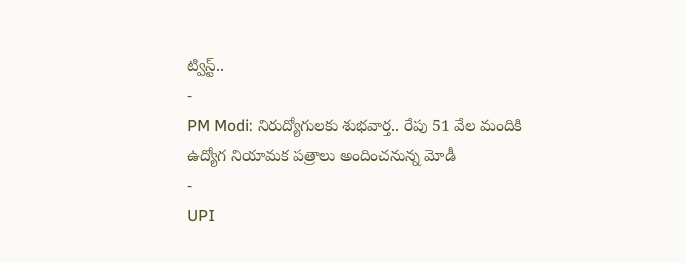ట్విస్ట్..
-
PM Modi: నిరుద్యోగులకు శుభవార్త.. రేపు 51 వేల మందికి ఉద్యోగ నియామక పత్రాలు అందించనున్న మోడీ
-
UPI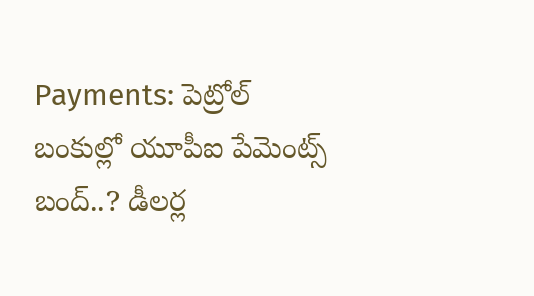Payments: పెట్రోల్ బంకుల్లో యూపీఐ పేమెంట్స్ బంద్..? డీలర్ల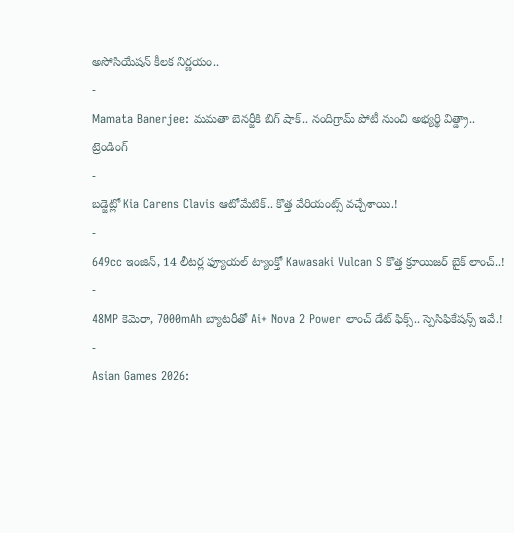అసోసియేషన్ కీలక నిర్ణయం..
-
Mamata Banerjee: మమతా బెనర్జీకి బిగ్ షాక్.. నందిగ్రామ్ పోటీ నుంచి అభ్యర్థి విత్డ్రా..
ట్రెండింగ్
-
బడ్జెట్లో Kia Carens Clavis ఆటోమేటిక్.. కొత్త వేరియంట్స్ వచ్చేశాయి.!
-
649cc ఇంజిన్, 14 లీటర్ల ఫ్యూయల్ ట్యాంక్తో Kawasaki Vulcan S కొత్త క్రూయిజర్ బైక్ లాంచ్..!
-
48MP కెమెరా, 7000mAh బ్యాటరీతో Ai+ Nova 2 Power లాంచ్ డేట్ ఫిక్స్.. స్పెసిఫికేషన్స్ ఇవే.!
-
Asian Games 2026: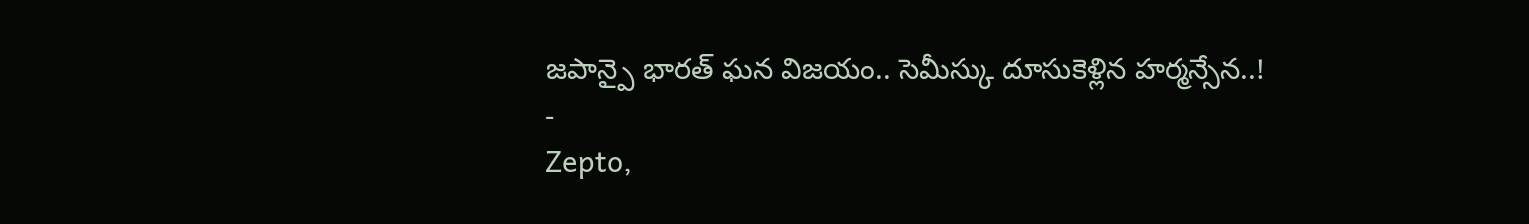జపాన్పై భారత్ ఘన విజయం.. సెమీస్కు దూసుకెళ్లిన హర్మన్సేన..!
-
Zepto,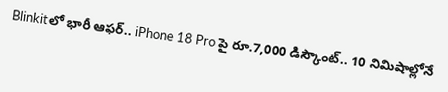Blinkitలో భారీ ఆఫర్.. iPhone 18 Pro పై రూ.7,000 డిస్కౌంట్.. 10 నిమిషాల్లోనే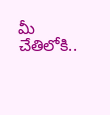మీ చేతిలోకి..